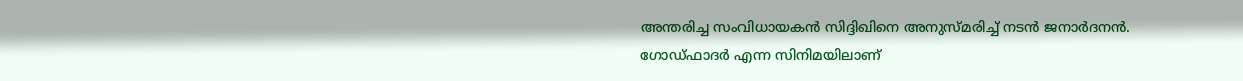അന്തരിച്ച സംവിധായകന്‍ സിദ്ദിഖിനെ അനുസ്മരിച്ച് നടന്‍ ജനാര്‍ദനന്‍. ഗോഡ്ഫാദര്‍ എന്ന സിനിമയിലാണ്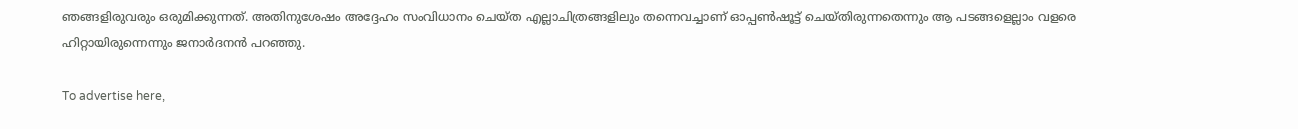ഞങ്ങളിരുവരും ഒരുമിക്കുന്നത്. അതിനുശേഷം അദ്ദേഹം സംവിധാനം ചെയ്ത എല്ലാചിത്രങ്ങളിലും തന്നെവച്ചാണ് ഓപ്പണ്‍ഷൂട്ട് ചെയ്തിരുന്നതെന്നും ആ പടങ്ങളെല്ലാം വളരെ ഹിറ്റായിരുന്നെന്നും ജനാര്‍ദനന്‍ പറഞ്ഞു.

To advertise here,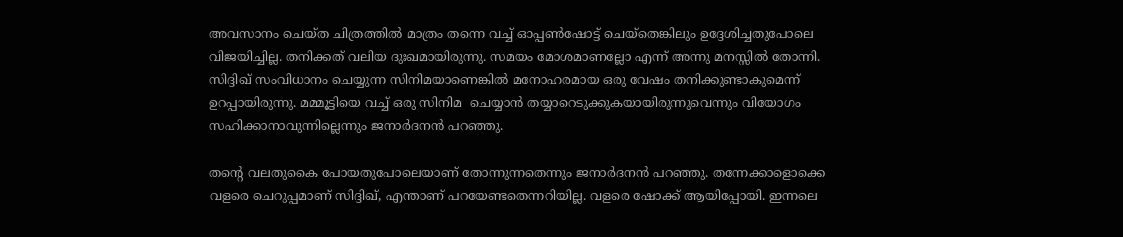അവസാനം ചെയ്ത ചിത്രത്തില്‍ മാത്രം തന്നെ വച്ച് ഓപ്പണ്‍ഷോട്ട് ചെയ്‌തെങ്കിലും ഉദ്ദേശിച്ചതുപോലെ വിജയിച്ചില്ല. തനിക്കത് വലിയ ദുഃഖമായിരുന്നു. സമയം മോശമാണല്ലോ എന്ന് അന്നു മനസ്സില്‍ തോന്നി. സിദ്ദിഖ് സംവിധാനം ചെയ്യുന്ന സിനിമയാണെങ്കില്‍ മനോഹരമായ ഒരു വേഷം തനിക്കുണ്ടാകുമെന്ന് ഉറപ്പായിരുന്നു. മമ്മൂട്ടിയെ വച്ച് ഒരു സിനിമ  ചെയ്യാന്‍ തയ്യാറെടുക്കുകയായിരുന്നുവെന്നും വിയോഗം സഹിക്കാനാവുന്നില്ലെന്നും ജനാര്‍ദനന്‍ പറഞ്ഞു.

തന്റെ വലതുകൈ പോയതുപോലെയാണ് തോന്നുന്നതെന്നും ജനാര്‍ദനന്‍ പറഞ്ഞു. തന്നേക്കാളൊക്കെ വളരെ ചെറുപ്പമാണ് സിദ്ദിഖ്, എന്താണ് പറയേണ്ടതെന്നറിയില്ല. വളരെ ഷോക്ക് ആയിപ്പോയി. ഇന്നലെ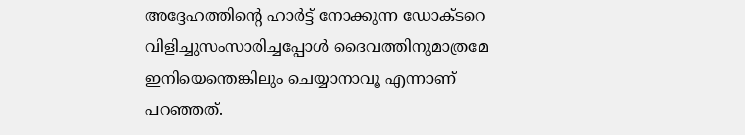അദ്ദേഹത്തിന്റെ ഹാര്‍ട്ട് നോക്കുന്ന ഡോക്ടറെ വിളിച്ചുസംസാരിച്ചപ്പോള്‍ ദൈവത്തിനുമാത്രമേ ഇനിയെന്തെങ്കിലും ചെയ്യാനാവൂ എന്നാണ് പറഞ്ഞത്.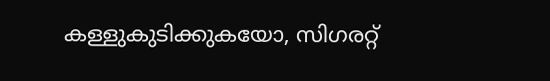കള്ളുകുടിക്കുകയോ, സിഗരറ്റ്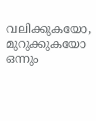വലിക്കുകയോ, മുറുക്കുകയോ ഒന്നും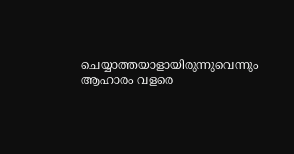ചെയ്യാത്തയാളായിരുന്നുവെന്നും ആഹാരം വളരെ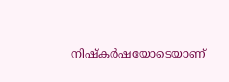നിഷ്‌കര്‍ഷയോടെയാണ്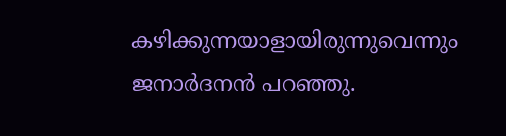കഴിക്കുന്നയാളായിരുന്നുവെന്നും ജനാര്‍ദനന്‍ പറഞ്ഞു.